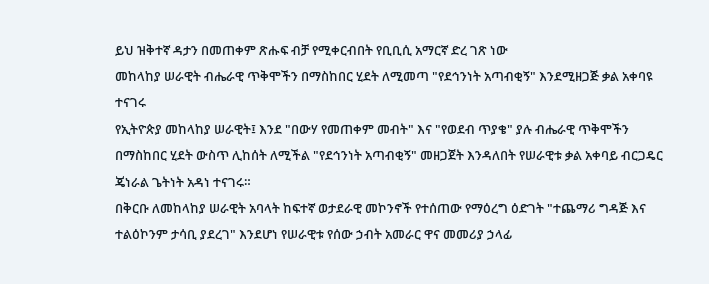ይህ ዝቅተኛ ዳታን በመጠቀም ጽሑፍ ብቻ የሚቀርብበት የቢቢሲ አማርኛ ድረ ገጽ ነው
መከላከያ ሠራዊት ብሔራዊ ጥቅሞችን በማስከበር ሂደት ለሚመጣ "የደኅንነት አጣብቂኝ" እንደሚዘጋጅ ቃል አቀባዩ ተናገሩ
የኢትዮጵያ መከላከያ ሠራዊት፤ እንደ "በውሃ የመጠቀም መብት" እና "የወደብ ጥያቄ" ያሉ ብሔራዊ ጥቅሞችን በማስከበር ሂደት ውስጥ ሊከሰት ለሚችል "የደኅንነት አጣብቂኝ" መዘጋጀት እንዳለበት የሠራዊቱ ቃል አቀባይ ብርጋዴር ጄነራል ጌትነት አዳነ ተናገሩ።
በቅርቡ ለመከላከያ ሠራዊት አባላት ከፍተኛ ወታደራዊ መኮንኖች የተሰጠው የማዕረግ ዕድገት "ተጨማሪ ግዳጅ እና ተልዕኮንም ታሳቢ ያደረገ" እንደሆነ የሠራዊቱ የሰው ኃብት አመራር ዋና መመሪያ ኃላፊ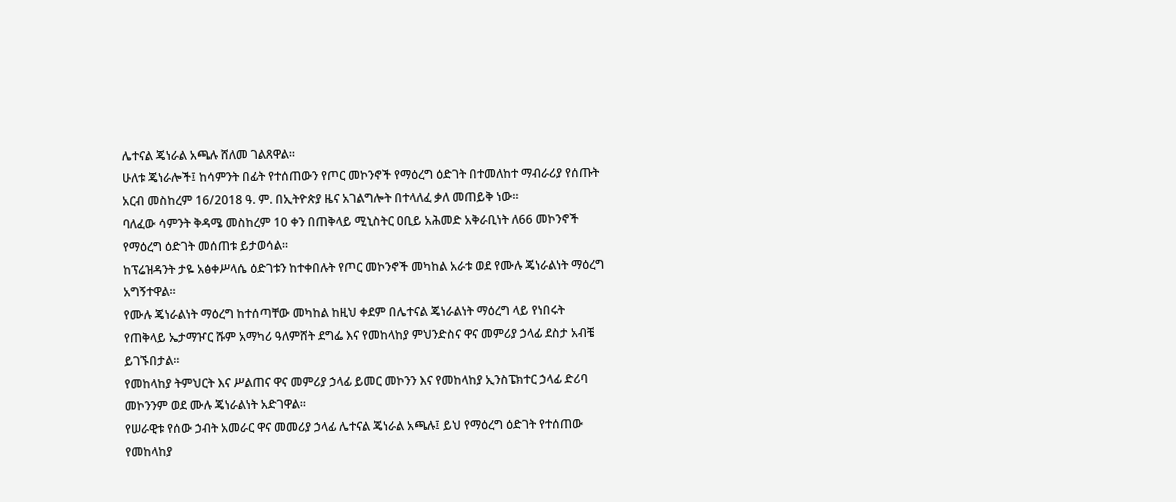ሌተናል ጄነራል አጫሉ ሸለመ ገልጸዋል።
ሁለቱ ጄነራሎች፤ ከሳምንት በፊት የተሰጠውን የጦር መኮንኖች የማዕረግ ዕድገት በተመለከተ ማብራሪያ የሰጡት አርብ መስከረም 16/2018 ዓ. ም. በኢትዮጵያ ዜና አገልግሎት በተላለፈ ቃለ መጠይቅ ነው።
ባለፈው ሳምንት ቅዳሜ መስከረም 10 ቀን በጠቅላይ ሚኒስትር ዐቢይ አሕመድ አቅራቢነት ለ66 መኮንኖች የማዕረግ ዕድገት መሰጠቱ ይታወሳል።
ከፕሬዝዳንት ታዬ አፅቀሥላሴ ዕድገቱን ከተቀበሉት የጦር መኮንኖች መካከል አራቱ ወደ የሙሉ ጄነራልነት ማዕረግ አግኝተዋል።
የሙሉ ጄነራልነት ማዕረግ ከተሰጣቸው መካከል ከዚህ ቀደም በሌተናል ጄነራልነት ማዕረግ ላይ የነበሩት የጠቅላይ ኤታማዦር ሹም አማካሪ ዓለምሸት ደግፌ እና የመከላከያ ምህንድስና ዋና መምሪያ ኃላፊ ደስታ አብቼ ይገኙበታል።
የመከላከያ ትምህርት እና ሥልጠና ዋና መምሪያ ኃላፊ ይመር መኮንን እና የመከላከያ ኢንስፔክተር ኃላፊ ድሪባ መኮንንም ወደ ሙሉ ጄነራልነት አድገዋል።
የሠራዊቱ የሰው ኃብት አመራር ዋና መመሪያ ኃላፊ ሌተናል ጄነራል አጫሉ፤ ይህ የማዕረግ ዕድገት የተሰጠው የመከላከያ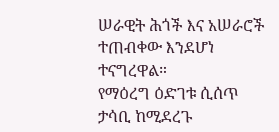ሠራዊት ሕጎች እና አሠራሮች ተጠብቀው እንደሆነ ተናግረዋል።
የማዕረግ ዕድገቱ ሲሰጥ ታሳቢ ከሚደረጉ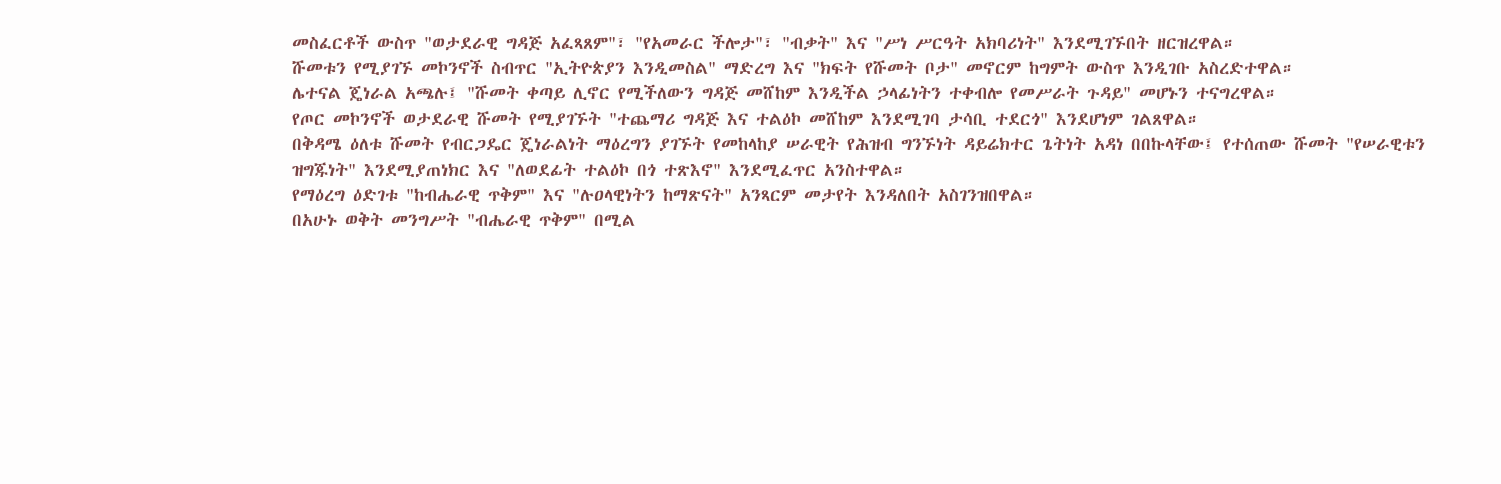መስፈርቶች ውስጥ "ወታደራዊ ግዳጅ አፈጻጸም"፣ "የአመራር ችሎታ"፣ "ብቃት" እና "ሥነ ሥርዓት አክባሪነት" እንደሚገኙበት ዘርዝረዋል።
ሹመቱን የሚያገኙ መኮንኖች ስብጥር "ኢትዮጵያን እንዲመስል" ማድረግ እና "ክፍት የሹመት ቦታ" መኖርም ከግምት ውስጥ እንዲገቡ አስረድተዋል።
ሌተናል ጄነራል አጫሉ፤ "ሹመት ቀጣይ ሊኖር የሚችለውን ግዳጅ መሸከም እንዲችል ኃላፊነትን ተቀብሎ የመሥራት ጉዳይ" መሆኑን ተናግረዋል።
የጦር መኮንኖች ወታደራዊ ሹመት የሚያገኙት "ተጨማሪ ግዳጅ እና ተልዕኮ መሸከም እንደሚገባ ታሳቢ ተደርጎ" እንደሆነም ገልጸዋል።
በቅዳሜ ዕለቱ ሹመት የብርጋዴር ጄነራልነት ማዕረግን ያገኙት የመከላከያ ሠራዊት የሕዝብ ግንኙነት ዳይሬክተር ጌትነት አዳነ በበኩላቸው፤ የተሰጠው ሹመት "የሠራዊቱን ዝግጁነት" እንደሚያጠነክር እና "ለወደፊት ተልዕኮ በጎ ተጽእኖ" እንደሚፈጥር አንስተዋል።
የማዕረግ ዕድገቱ "ከብሔራዊ ጥቅም" እና "ሉዐላዊነትን ከማጽናት" አንጻርም መታየት እንዳለበት አስገንዝበዋል።
በአሁኑ ወቅት መንግሥት "ብሔራዊ ጥቅም" በሚል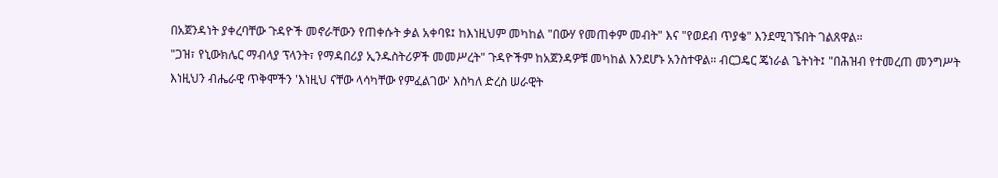በአጀንዳነት ያቀረባቸው ጉዳዮች መኖራቸውን የጠቀሱት ቃል አቀባዩ፤ ከእነዚህም መካከል "በውሃ የመጠቀም መብት" እና "የወደብ ጥያቄ" እንደሚገኙበት ገልጸዋል።
"ጋዝ፣ የኒውክሌር ማብላያ ፕላንት፣ የማዳበሪያ ኢንዱስትሪዎች መመሥረት" ጉዳዮችም ከአጀንዳዎቹ መካከል እንደሆኑ አንስተዋል። ብርጋዴር ጄነራል ጌትነት፤ "በሕዝብ የተመረጠ መንግሥት እነዚህን ብሔራዊ ጥቅሞችን 'እነዚህ ናቸው ላሳካቸው የምፈልገው' እስካለ ድረስ ሠራዊት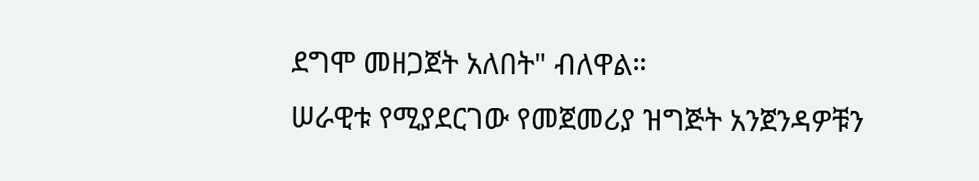ደግሞ መዘጋጀት አለበት" ብለዋል።
ሠራዊቱ የሚያደርገው የመጀመሪያ ዝግጅት አንጀንዳዎቹን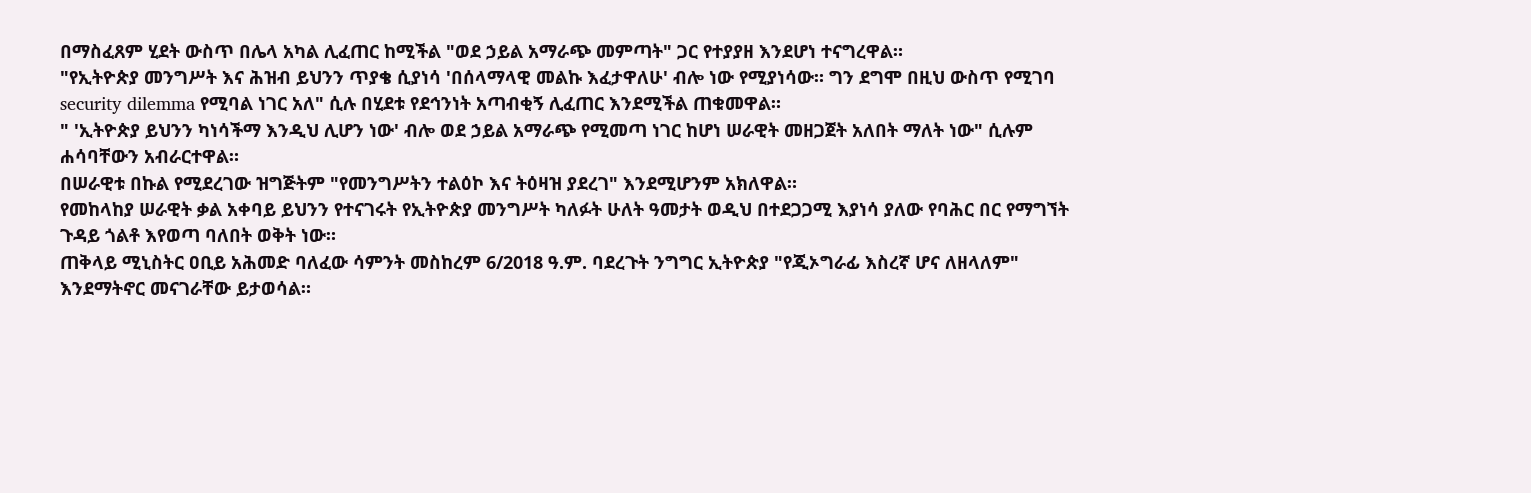በማስፈጸም ሂደት ውስጥ በሌላ አካል ሊፈጠር ከሚችል "ወደ ኃይል አማራጭ መምጣት" ጋር የተያያዘ እንደሆነ ተናግረዋል።
"የኢትዮጵያ መንግሥት እና ሕዝብ ይህንን ጥያቄ ሲያነሳ 'በሰላማላዊ መልኩ እፈታዋለሁ' ብሎ ነው የሚያነሳው። ግን ደግሞ በዚህ ውስጥ የሚገባ security dilemma የሚባል ነገር አለ" ሲሉ በሂደቱ የደኅንነት አጣብቂኝ ሊፈጠር እንደሚችል ጠቁመዋል።
" 'ኢትዮጵያ ይህንን ካነሳችማ እንዲህ ሊሆን ነው' ብሎ ወደ ኃይል አማራጭ የሚመጣ ነገር ከሆነ ሠራዊት መዘጋጀት አለበት ማለት ነው" ሲሉም ሐሳባቸውን አብራርተዋል።
በሠራዊቱ በኩል የሚደረገው ዝግጅትም "የመንግሥትን ተልዕኮ እና ትዕዛዝ ያደረገ" እንደሚሆንም አክለዋል።
የመከላከያ ሠራዊት ቃል አቀባይ ይህንን የተናገሩት የኢትዮጵያ መንግሥት ካለፉት ሁለት ዓመታት ወዲህ በተደጋጋሚ እያነሳ ያለው የባሕር በር የማግኘት ጉዳይ ጎልቶ እየወጣ ባለበት ወቅት ነው።
ጠቅላይ ሚኒስትር ዐቢይ አሕመድ ባለፈው ሳምንት መስከረም 6/2018 ዓ.ም. ባደረጉት ንግግር ኢትዮጵያ "የጂኦግራፊ እስረኛ ሆና ለዘላለም" እንደማትኖር መናገራቸው ይታወሳል።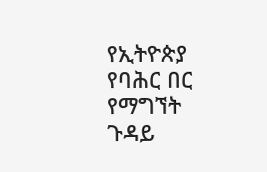የኢትዮጵያ የባሕር በር የማግኘት ጉዳይ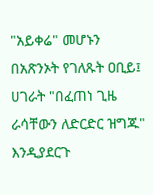"አይቀሬ" መሆኑን በአጽንኦት የገለጹት ዐቢይ፤ ሀገራት "በፈጠነ ጊዜ ራሳቸውን ለድርድር ዝግጁ" እንዲያደርጉ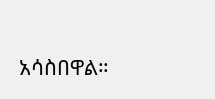አሳስበዋል።